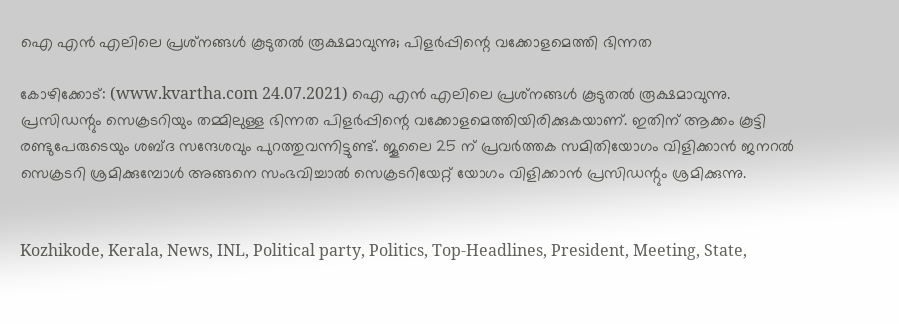ഐ എൻ എലിലെ പ്രശ്‌നങ്ങൾ കൂടുതൽ രൂക്ഷമാവുന്നു; പിളർപ്പിന്റെ വക്കോളമെത്തി ഭിന്നത

കോഴിക്കോട്: (www.kvartha.com 24.07.2021) ഐ എൻ എലിലെ പ്രശ്‌നങ്ങൾ കൂടുതൽ രൂക്ഷമാവുന്നു. പ്രസിഡന്റും സെക്രടറിയും തമ്മിലുള്ള ഭിന്നത പിളർപ്പിന്റെ വക്കോളമെത്തിയിരിക്കുകയാണ്. ഇതിന് ആക്കം കൂട്ടി രണ്ടുപേരുടെയും ശബ്ദ സന്ദേശവും പുറത്തുവന്നിട്ടുണ്ട്. ജൂലൈ 25 ന് പ്രവർത്തക സമിതിയോഗം വിളിക്കാൻ ജനറൽ സെക്രടറി ശ്രമിക്കുമ്പോൾ അങ്ങനെ സംഭവിച്ചാൽ സെക്രടറിയേറ്റ് യോഗം വിളിക്കാൻ പ്രസിഡന്റും ശ്രമിക്കുന്നു.


Kozhikode, Kerala, News, INL, Political party, Politics, Top-Headlines, President, Meeting, State,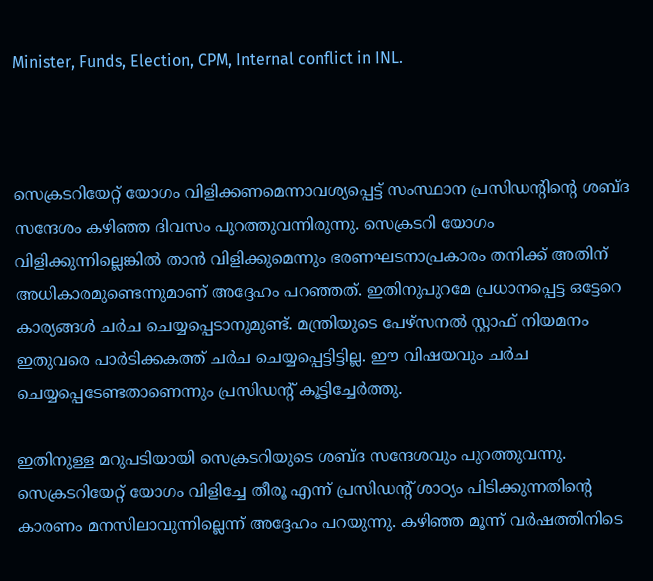Minister, Funds, Election, CPM, Internal conflict in INL.



സെക്രടറിയേറ്റ് യോഗം വിളിക്കണമെന്നാവശ്യപ്പെട്ട് സംസ്ഥാന പ്രസിഡന്റിന്റെ ശബ്ദ സന്ദേശം കഴിഞ്ഞ ദിവസം പുറത്തുവന്നിരുന്നു. സെക്രടറി യോഗം വിളിക്കുന്നില്ലെങ്കിൽ താൻ വിളിക്കുമെന്നും ഭരണഘടനാപ്രകാരം തനിക്ക് അതിന് അധികാരമുണ്ടെന്നുമാണ് അദ്ദേഹം പറഞ്ഞത്. ഇതിനുപുറമേ പ്രധാനപ്പെട്ട ഒട്ടേറെ കാര്യങ്ങള്‍ ചര്‍ച ചെയ്യപ്പെടാനുമുണ്ട്. മന്ത്രിയുടെ പേഴ്‌സനല്‍ സ്റ്റാഫ് നിയമനം ഇതുവരെ പാര്‍ടിക്കകത്ത് ചര്‍ച ചെയ്യപ്പെട്ടിട്ടില്ല. ഈ വിഷയവും ചര്‍ച ചെയ്യപ്പെടേണ്ടതാണെന്നും പ്രസിഡന്റ് കൂട്ടിച്ചേർത്തു.

ഇതിനുള്ള മറുപടിയായി സെക്രടറിയുടെ ശബ്ദ സന്ദേശവും പുറത്തുവന്നു. സെക്രടറിയേറ്റ് യോഗം വിളിച്ചേ തീരൂ എന്ന് പ്രസിഡന്റ് ശാഠ്യം പിടിക്കുന്നതിന്റെ കാരണം മനസിലാവുന്നില്ലെന്ന് അദ്ദേഹം പറയുന്നു. കഴിഞ്ഞ മൂന്ന് വര്‍ഷത്തിനിടെ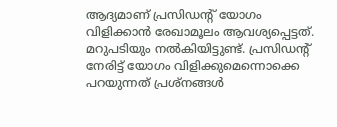ആദ്യമാണ് പ്രസിഡന്റ് യോഗം വിളിക്കാന്‍ രേഖാമൂലം ആവശ്യപ്പെട്ടത്. മറുപടിയും നല്‍കിയിട്ടുണ്ട്. പ്രസിഡന്റ് നേരിട്ട് യോഗം വിളിക്കുമെന്നൊക്കെ പറയുന്നത് പ്രശ്‌നങ്ങള്‍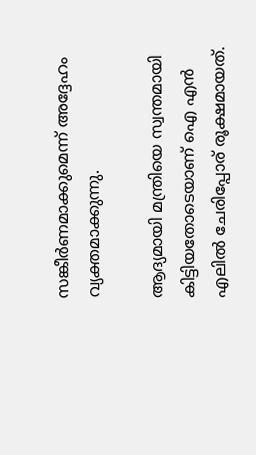സങ്കീര്‍ണമാക്കുമെന്ന് അദ്ദേഹം വ്യക്തമാക്കുന്നു.

ആദ്യമായി മന്ത്രിയെ സ്വന്തമായി കിട്ടിയതോടെയാണ് ഐ എൻ എലിൽ ചേരിപ്പോര് രൂക്ഷമായത്.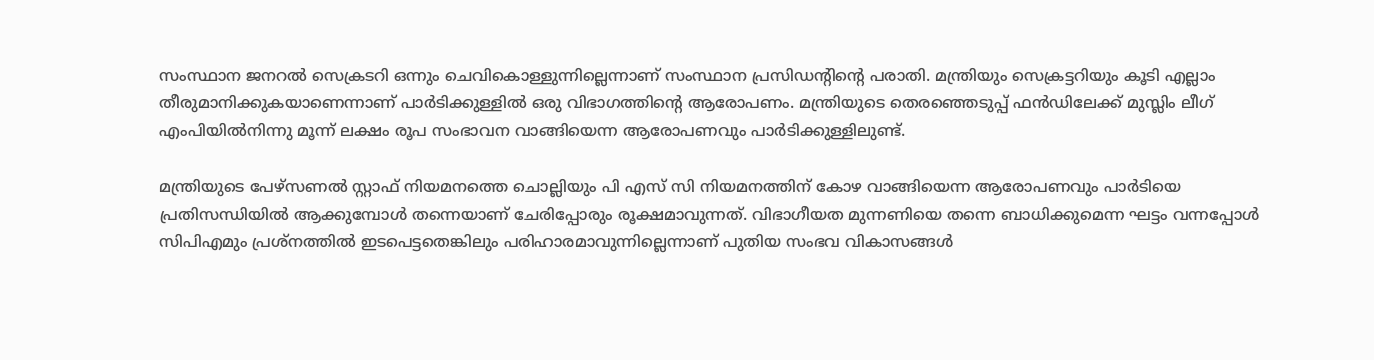സംസ്ഥാന ജനറല്‍ സെക്രടറി ഒന്നും ചെവികൊള്ളുന്നില്ലെന്നാണ് സംസ്ഥാന പ്രസിഡന്റിന്റെ പരാതി. മന്ത്രിയും സെക്രട്ടറിയും കൂടി എല്ലാം തീരുമാനിക്കുകയാണെന്നാണ് പാർടിക്കുള്ളിൽ ഒരു വിഭാഗത്തിന്റെ ആരോപണം. മന്ത്രിയുടെ തെരഞ്ഞെടുപ്പ് ഫൻഡിലേക്ക് മുസ്ലിം ലീഗ് എംപിയില്‍നിന്നു മൂന്ന് ലക്ഷം രൂപ സംഭാവന വാങ്ങിയെന്ന ആരോപണവും പാർടിക്കുള്ളിലുണ്ട്.

മന്ത്രിയുടെ പേഴ്‌സണൽ സ്റ്റാഫ് നിയമനത്തെ ചൊല്ലിയും പി എസ് സി നിയമനത്തിന് കോഴ വാങ്ങിയെന്ന ആരോപണവും പാർടിയെ പ്രതിസന്ധിയിൽ ആക്കുമ്പോൾ തന്നെയാണ് ചേരിപ്പോരും രൂക്ഷമാവുന്നത്. വിഭാഗീയത മുന്നണിയെ തന്നെ ബാധിക്കുമെന്ന ഘട്ടം വന്നപ്പോൾ സിപിഎമും പ്രശ്‌നത്തിൽ ഇടപെട്ടതെങ്കിലും പരിഹാരമാവുന്നില്ലെന്നാണ് പുതിയ സംഭവ വികാസങ്ങൾ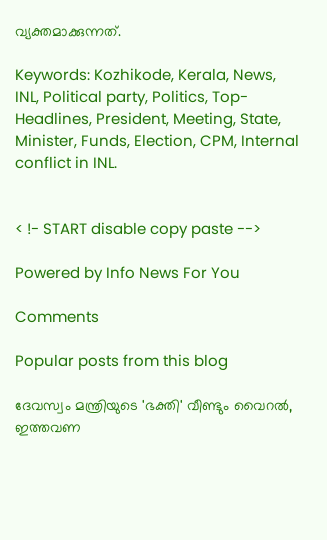വ്യക്തമാക്കുന്നത്.

Keywords: Kozhikode, Kerala, News, INL, Political party, Politics, Top-Headlines, President, Meeting, State, Minister, Funds, Election, CPM, Internal conflict in INL.


< !- START disable copy paste -->

Powered by Info News For You

Comments

Popular posts from this blog

ദേവസ്വം മന്ത്രിയുടെ 'ഭക്തി' വീണ്ടും വൈറല്‍, ഇത്തവണ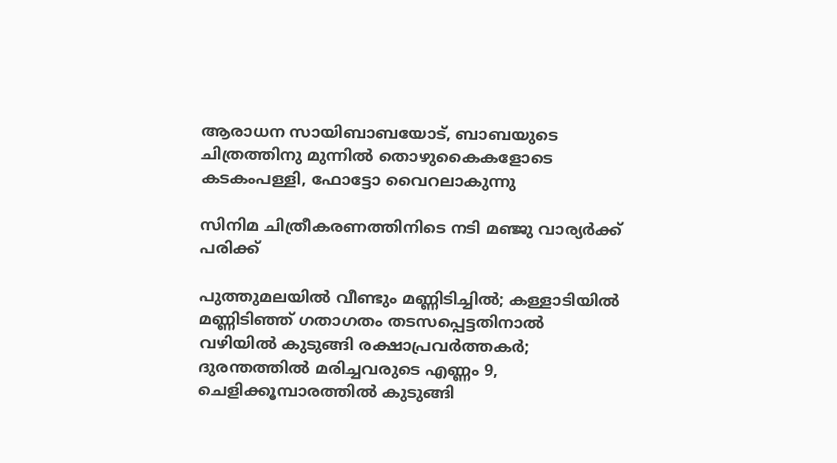ആരാധന സായിബാബയോട്, ബാബയുടെ ചിത്രത്തിനു മുന്നില്‍ തൊഴുകൈകളോടെ കടകംപള്ളി, ഫോട്ടോ വൈറലാകുന്നു

സിനിമ ചിത്രീകരണത്തിനിടെ നടി മഞ്ജു വാര്യര്‍ക്ക് പരിക്ക്

പുത്തുമലയില്‍ വീണ്ടും മണ്ണിടിച്ചില്‍; കള്ളാടിയില്‍ മണ്ണിടിഞ്ഞ് ഗതാഗതം തടസപ്പെട്ടതിനാല്‍ വഴിയില്‍ കുടുങ്ങി രക്ഷാപ്രവര്‍ത്തകര്‍; ദുരന്തത്തില്‍ മരിച്ചവരുടെ എണ്ണം 9, ചെളിക്കൂമ്പാരത്തില്‍ കുടുങ്ങി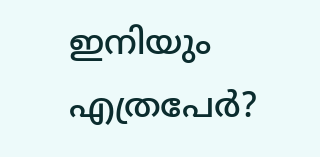ഇനിയും എത്രപേര്‍?